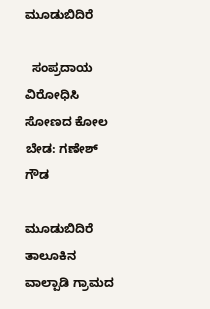ಮೂಡುಬಿದಿರೆ

  ಸಂಪ್ರದಾಯ ವಿರೋಧಿಸಿ ಸೋಣದ ಕೋಲ ಬೇಡ: ಗಣೇಶ್ ಗೌಡ

ಮೂಡುಬಿದಿರೆ ತಾಲೂಕಿನ ವಾಲ್ಪಾಡಿ ಗ್ರಾಮದ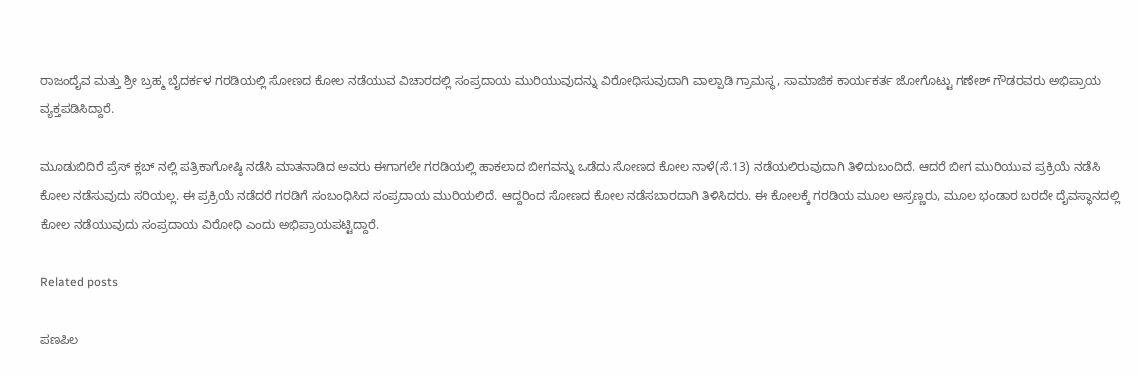ರಾಜಂದೈವ ಮತ್ತು ಶ್ರೀ ಬ್ರಹ್ಮ ಬೈದರ್ಕಳ ಗರಡಿಯಲ್ಲಿ ಸೋಣದ ಕೋಲ ನಡೆಯುವ ವಿಚಾರದಲ್ಲಿ ಸಂಪ್ರದಾಯ ಮುರಿಯುವುದನ್ನು ವಿರೋಧಿಸುವುದಾಗಿ ವಾಲ್ಪಾಡಿ ಗ್ರಾಮಸ್ಥ, ಸಾಮಾಜಿಕ ಕಾರ್ಯಕರ್ತ ಜೋಗೊಟ್ಟು ಗಣೇಶ್ ಗೌಡರವರು ಅಭಿಪ್ರಾಯ ವ್ಯಕ್ತಪಡಿಸಿದ್ದಾರೆ.

ಮೂಡುಬಿದಿರೆ ಪ್ರೆಸ್ ಕ್ಲಬ್ ನಲ್ಲಿ ಪತ್ರಿಕಾಗೋಷ್ಠಿ ನಡೆಸಿ ಮಾತನಾಡಿದ ಅವರು ಈಗಾಗಲೇ ಗರಡಿಯಲ್ಲಿ ಹಾಕಲಾದ ಬೀಗವನ್ನು ಒಡೆದು ಸೋಣದ ಕೋಲ ನಾಳೆ(ಸೆ.13) ನಡೆಯಲಿರುವುದಾಗಿ ತಿಳಿದುಬಂದಿದೆ. ಆದರೆ ಬೀಗ ಮುರಿಯುವ ಪ್ರಕ್ರಿಯೆ ನಡೆಸಿ ಕೋಲ ನಡೆಸುವುದು ಸರಿಯಲ್ಲ. ಈ ಪ್ರಕ್ರಿಯೆ ನಡೆದರೆ ಗರಡಿಗೆ ಸಂಬಂಧಿಸಿದ ಸಂಪ್ರದಾಯ ಮುರಿಯಲಿದೆ. ಆದ್ದರಿಂದ ಸೋಣದ ಕೋಲ ನಡೆಸಬಾರದಾಗಿ ತಿಳಿಸಿದರು. ಈ ಕೋಲಕ್ಕೆ ಗರಡಿಯ ಮೂಲ ಅಸ್ರಣ್ಣರು, ಮೂಲ ಭಂಡಾರ ಬರದೇ ದೈವಸ್ಥಾನದಲ್ಲಿ ಕೋಲ ನಡೆಯುವುದು ಸಂಪ್ರದಾಯ ವಿರೋಧಿ ಎಂದು ಅಭಿಪ್ರಾಯಪಟ್ಟಿದ್ದಾರೆ.

Related posts

ಪಣಪಿಲ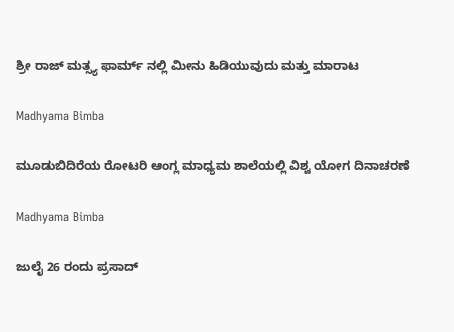ಶ್ರೀ ರಾಜ್ ಮತ್ಸ್ಯ ಫಾರ್ಮ್ ನಲ್ಲಿ ಮೀನು ಹಿಡಿಯುವುದು ಮತ್ತು ಮಾರಾಟ

Madhyama Bimba

ಮೂಡುಬಿದಿರೆಯ ರೋಟರಿ ಆಂಗ್ಲ ಮಾಧ್ಯಮ ಶಾಲೆಯಲ್ಲಿ ವಿಶ್ವ ಯೋಗ ದಿನಾಚರಣೆ

Madhyama Bimba

ಜುಲೈ 26 ರಂದು ಪ್ರಸಾದ್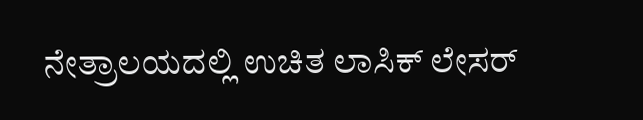ನೇತ್ರಾಲಯದಲ್ಲಿ ಉಚಿತ ಲಾಸಿಕ್ ಲೇಸರ್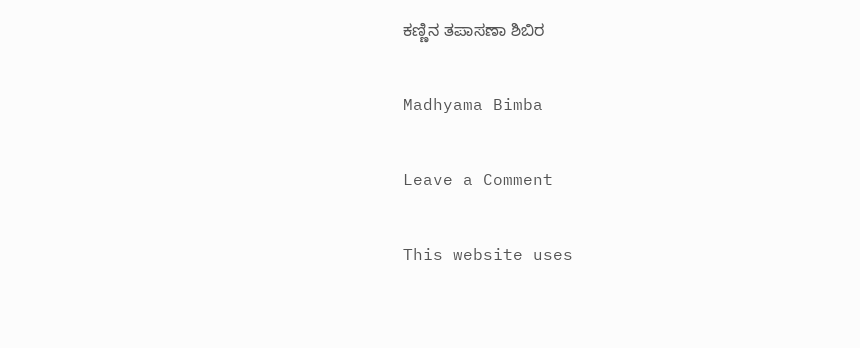ಕಣ್ಣಿನ ತಪಾಸಣಾ ಶಿಬಿರ

Madhyama Bimba

Leave a Comment

This website uses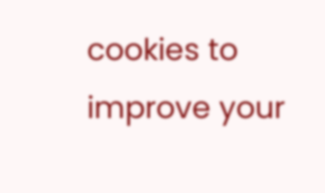cookies to improve your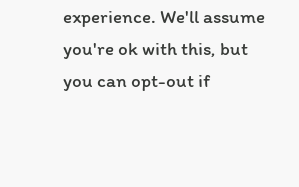experience. We'll assume you're ok with this, but you can opt-out if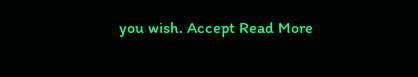you wish. Accept Read More